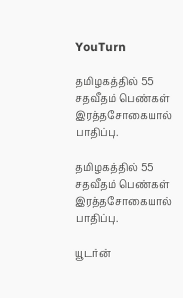YouTurn

தமிழகத்தில் 55 சதவீதம் பெண்கள் இரத்தசோகையால் பாதிப்பு.

தமிழகத்தில் 55 சதவீதம் பெண்கள் இரத்தசோகையால் பாதிப்பு.

யூடர்ன்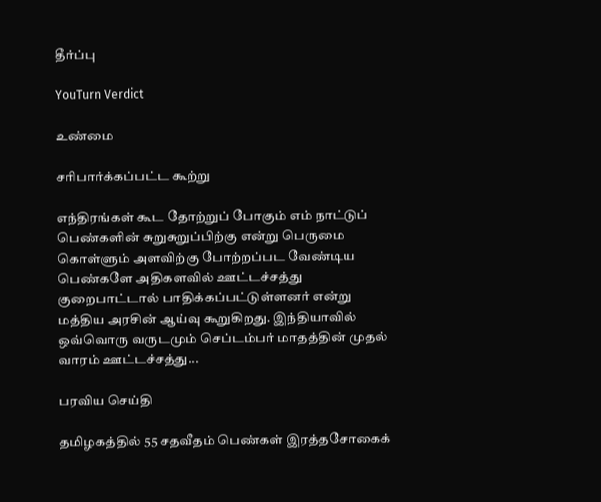தீர்ப்பு

YouTurn Verdict

உண்மை

சரிபார்க்கப்பட்ட கூற்று

எந்திரங்கள் கூட தோற்றுப் போகும் எம் நாட்டுப் பெண்களின் சுறுசுறுப்பிற்கு என்று பெருமை கொள்ளும் அளவிற்கு போற்றப்பட வேண்டிய பெண்களே அதிகளவில் ஊட்டச்சத்து குறைபாட்டால் பாதிக்கப்பட்டுள்ளனர் என்று மத்திய அரசின் ஆய்வு கூறுகிறது. இந்தியாவில் ஒவ்வொரு வருடமும் செப்டம்பர் மாதத்தின் முதல் வாரம் ஊட்டச்சத்து...

பரவிய செய்தி

தமிழகத்தில் 55 சதவீதம் பெண்கள் இரத்தசோகைக்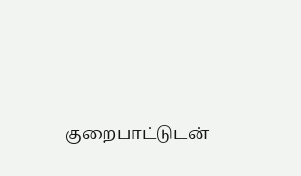குறைபாட்டுடன்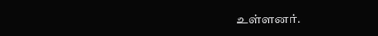உள்ளனர்.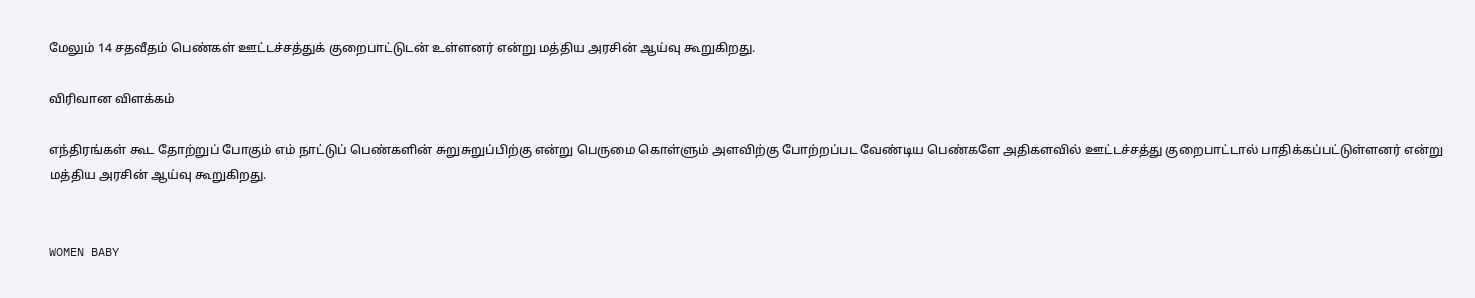மேலும் 14 சதவீதம் பெண்கள் ஊட்டச்சத்துக் குறைபாட்டுடன் உள்ளனர் என்று மத்திய அரசின் ஆய்வு கூறுகிறது.

விரிவான விளக்கம்

எந்திரங்கள் கூட தோற்றுப் போகும் எம் நாட்டுப் பெண்களின் சுறுசுறுப்பிற்கு என்று பெருமை கொள்ளும் அளவிற்கு போற்றப்பட வேண்டிய பெண்களே அதிகளவில் ஊட்டச்சத்து குறைபாட்டால் பாதிக்கப்பட்டுள்ளனர் என்று மத்திய அரசின் ஆய்வு கூறுகிறது.


WOMEN BABY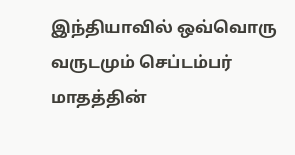இந்தியாவில் ஒவ்வொரு வருடமும் செப்டம்பர் மாதத்தின்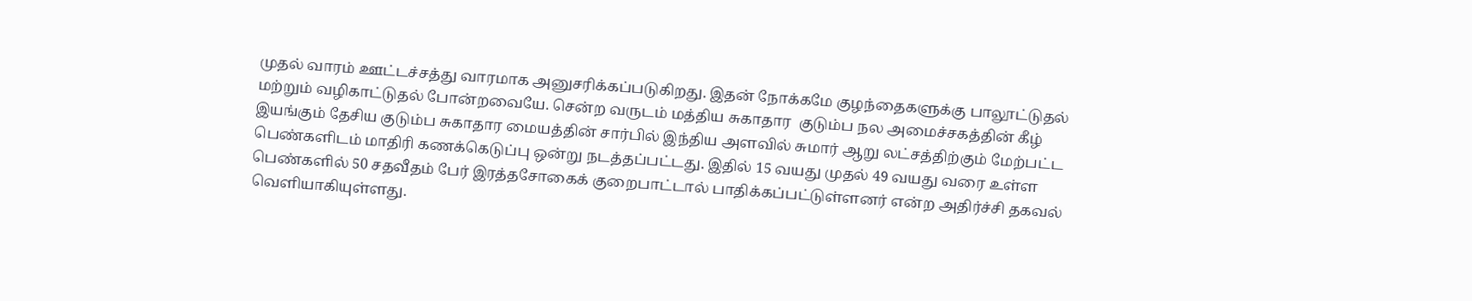முதல் வாரம் ஊட்டச்சத்து வாரமாக அனுசரிக்கப்படுகிறது. இதன் நோக்கமே குழந்தைகளுக்கு பாலூட்டுதல் மற்றும் வழிகாட்டுதல் போன்றவையே. சென்ற வருடம் மத்திய சுகாதார  குடும்ப நல அமைச்சகத்தின் கீழ் இயங்கும் தேசிய குடும்ப சுகாதார மையத்தின் சார்பில் இந்திய அளவில் சுமார் ஆறு லட்சத்திற்கும் மேற்பட்ட பெண்களிடம் மாதிரி கணக்கெடுப்பு ஒன்று நடத்தப்பட்டது. இதில் 15 வயது முதல் 49 வயது வரை உள்ள பெண்களில் 50 சதவீதம் பேர் இரத்தசோகைக் குறைபாட்டால் பாதிக்கப்பட்டுள்ளனர் என்ற அதிர்ச்சி தகவல் வெளியாகியுள்ளது.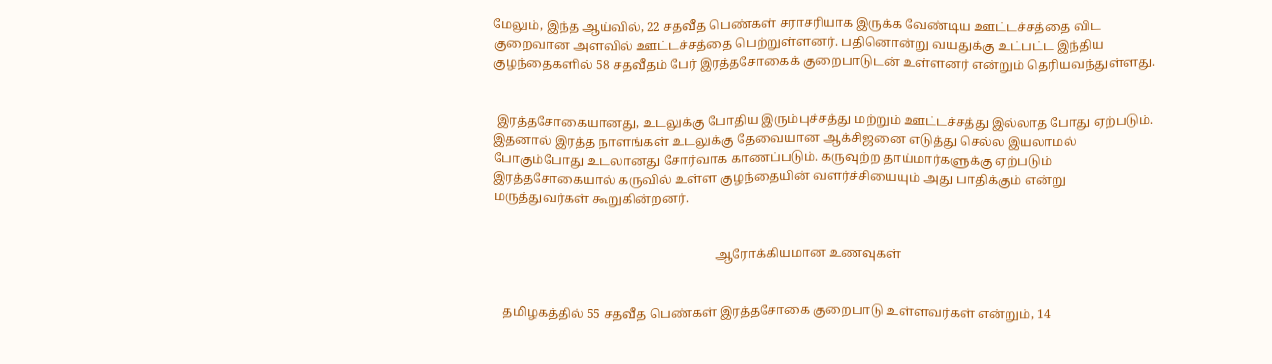மேலும், இந்த ஆய்வில், 22 சதவீத பெண்கள் சராசரியாக இருக்க வேண்டிய ஊட்டச்சத்தை விட குறைவான அளவில் ஊட்டச்சத்தை பெற்றுள்ளனர். பதினொன்று வயதுக்கு உட்பட்ட இந்திய குழந்தைகளில் 58 சதவீதம் பேர் இரத்தசோகைக் குறைபாடுடன் உள்ளனர் என்றும் தெரியவந்துள்ளது.


 இரத்தசோகையானது, உடலுக்கு போதிய இரும்புச்சத்து மற்றும் ஊட்டச்சத்து இல்லாத போது ஏற்படும். இதனால் இரத்த நாளங்கள் உடலுக்கு தேவையான ஆக்சிஜனை எடுத்து செல்ல இயலாமல் போகும்போது உடலானது சோர்வாக காணப்படும். கருவுற்ற தாய்மார்களுக்கு ஏற்படும் இரத்தசோகையால் கருவில் உள்ள குழந்தையின் வளர்ச்சியையும் அது பாதிக்கும் என்று மருத்துவர்கள் கூறுகின்றனர்.


                                                                       ஆரோக்கியமான உணவுகள்


   தமிழகத்தில் 55 சதவீத பெண்கள் இரத்தசோகை குறைபாடு உள்ளவர்கள் என்றும், 14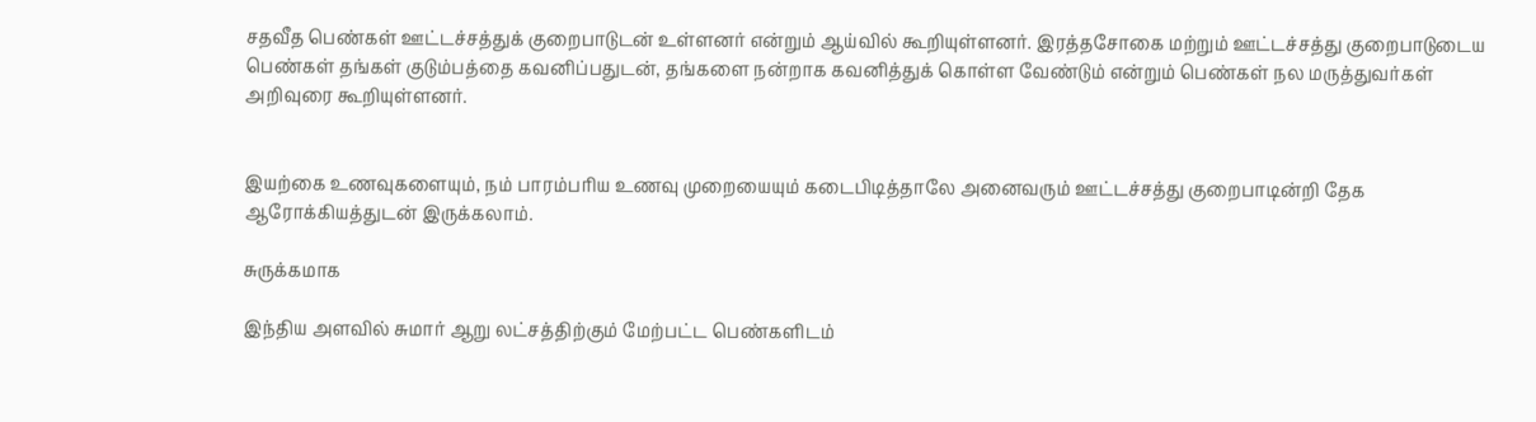சதவீத பெண்கள் ஊட்டச்சத்துக் குறைபாடுடன் உள்ளனர் என்றும் ஆய்வில் கூறியுள்ளனர். இரத்தசோகை மற்றும் ஊட்டச்சத்து குறைபாடுடைய பெண்கள் தங்கள் குடும்பத்தை கவனிப்பதுடன், தங்களை நன்றாக கவனித்துக் கொள்ள வேண்டும் என்றும் பெண்கள் நல மருத்துவர்கள் அறிவுரை கூறியுள்ளனர்.


இயற்கை உணவுகளையும், நம் பாரம்பரிய உணவு முறையையும் கடைபிடித்தாலே அனைவரும் ஊட்டச்சத்து குறைபாடின்றி தேக ஆரோக்கியத்துடன் இருக்கலாம்.

சுருக்கமாக

இந்திய அளவில் சுமார் ஆறு லட்சத்திற்கும் மேற்பட்ட பெண்களிடம்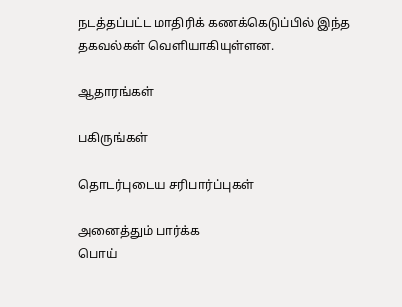நடத்தப்பட்ட மாதிரிக் கணக்கெடுப்பில் இந்த தகவல்கள் வெளியாகியுள்ளன.

ஆதாரங்கள்

பகிருங்கள்

தொடர்புடைய சரிபார்ப்புகள்

அனைத்தும் பார்க்க
பொய்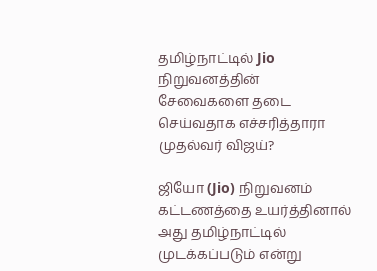தமிழ்நாட்டில் Jio நிறுவனத்தின் சேவைகளை தடை செய்வதாக எச்சரித்தாரா முதல்வர் விஜய்?

ஜியோ (Jio) நிறுவனம் கட்டணத்தை உயர்த்தினால் அது தமிழ்நாட்டில் முடக்கப்படும் என்று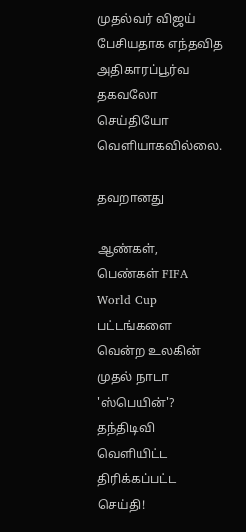முதல்வர் விஜய் பேசியதாக எந்தவித அதிகாரப்பூர்வ தகவலோ செய்தியோ வெளியாகவில்லை.

தவறானது

ஆண்கள், பெண்கள் FIFA World Cup பட்டங்களை வென்ற உலகின் முதல் நாடா 'ஸ்பெயின்'? தந்திடிவி வெளியிட்ட திரிக்கப்பட்ட செய்தி!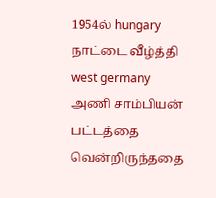1954ல் hungary நாட்டை வீழ்த்தி west germany அணி சாம்பியன் பட்டத்தை வென்றிருந்ததை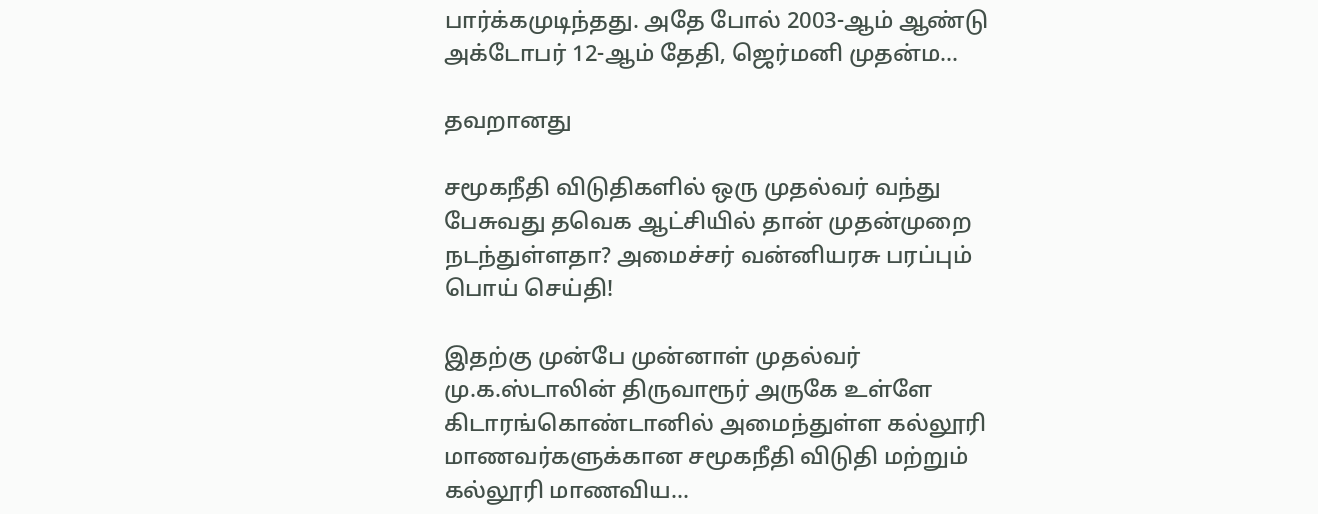பார்க்கமுடிந்தது. அதே போல் 2003-ஆம் ஆண்டு அக்டோபர் 12-ஆம் தேதி, ஜெர்மனி முதன்ம…

தவறானது

சமூகநீதி விடுதிகளில் ஒரு முதல்வர் வந்து பேசுவது தவெக ஆட்சியில் தான் முதன்முறை நடந்துள்ளதா? அமைச்சர் வன்னியரசு பரப்பும் பொய் செய்தி!

இதற்கு முன்பே முன்னாள் முதல்வர் மு.க.ஸ்டாலின் திருவாரூர் அருகே உள்ளே கிடாரங்கொண்டானில் அமைந்துள்ள கல்லூரி மாணவர்களுக்கான சமூகநீதி விடுதி மற்றும் கல்லூரி மாணவிய…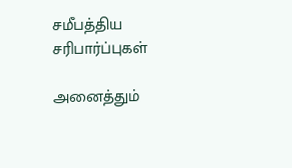சமீபத்திய சரிபார்ப்புகள்

அனைத்தும்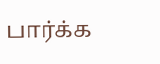பார்க்க